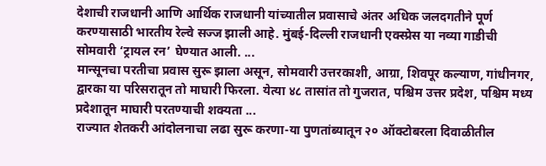देशाची राजधानी आणि आर्थिक राजधानी यांच्यातील प्रवासाचे अंतर अधिक जलदगतीने पूर्ण करण्यासाठी भारतीय रेल्वे सज्ज झाली आहे. मुंबई-दिल्ली राजधानी एक्स्प्रेस या नव्या गाडीची सोमवारी ‘ट्रायल रन’ घेण्यात आली. ...
मान्सूनचा परतीचा प्रवास सुरू झाला असून, सोमवारी उत्तरकाशी, आग्रा, शिवपूर कल्याण, गांधीनगर, द्वारका या परिसरातून तो माघारी फिरला. येत्या ४८ तासांत तो गुजरात, पश्चिम उत्तर प्रदेश, पश्चिम मध्य प्रदेशातून माघारी परतण्याची शक्यता ...
राज्यात शेतकरी आंदोलनाचा लढा सुरू करणा-या पुणतांब्यातून २० ऑक्टोबरला दिवाळीतील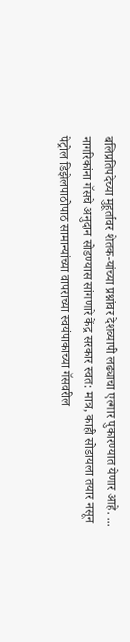बलिप्रतिपदेच्या मुहूर्तावर शेतक-यांच्या प्रश्नांवर देशव्यापी लढ्याचा एल्गार पुकारण्यात येणार आहे. ...
नागरिकांना गॅसचे अनुदान सोडण्यास सांगणारे केंद्र सरकार स्वत: मात्र, काही सोडायला तयार नसून पेट्रोल डिझेलपाठोपाठ सामान्यांच्या वापराच्या स्वयंपाकाच्या गॅसवरील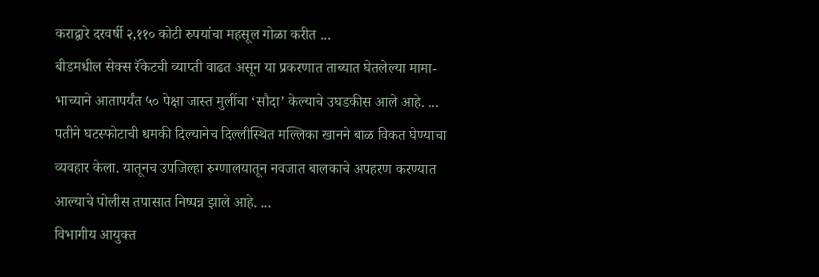कराद्वारे दरवर्षी २,११० कोटी रुपयांचा महसूल गोळा करीत ...
बीडमधील सेक्स रॅकेटची व्याप्ती वाढत असून या प्रकरणात ताब्यात घेतलेल्या मामा-भाच्याने आतापर्यंत ५० पेक्षा जास्त मुलींचा ‘सौदा’ केल्याचे उघडकीस आले आहे. ...
पतीने घटस्फोटाची धमकी दिल्यानेच दिल्लीस्थित मल्लिका खानने बाळ विकत घेण्याचा व्यवहार केला. यातूनच उपजिल्हा रुग्णालयातून नवजात बालकाचे अपहरण करण्यात आल्याचे पोलीस तपासात निष्पन्न झाले आहे. ...
विभागीय आयुक्त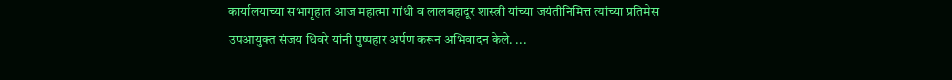कार्यालयाच्या सभागृहात आज महात्मा गांधी व लालबहादूर शास्त्री यांच्या जयंतीनिमित्त त्यांच्या प्रतिमेस उपआयुक्त संजय धिवरे यांनी पुष्पहार अर्पण करून अभिवादन केले. ...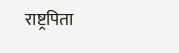राष्ट्रपिता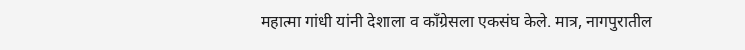महात्मा गांधी यांनी देशाला व काँग्रेसला एकसंघ केले. मात्र, नागपुरातील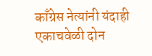काँग्रेस नेत्यांनी यंदाही एकाचवेळी दोन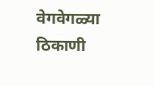वेगवेगळ्या ठिकाणी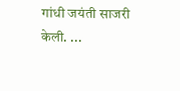गांधी जयंती साजरी केली. ...